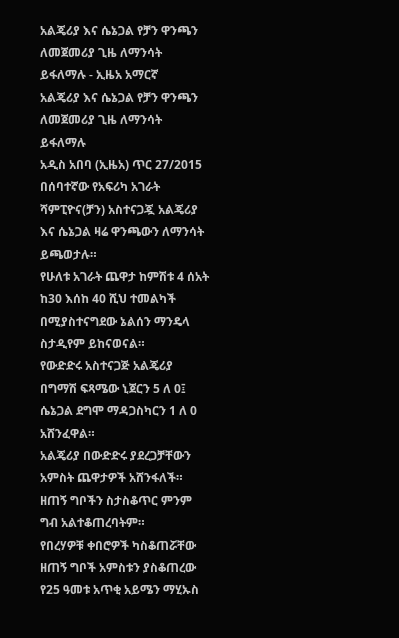አልጄሪያ እና ሴኔጋል የቻን ዋንጫን ለመጀመሪያ ጊዜ ለማንሳት ይፋለማሉ - ኢዜአ አማርኛ
አልጄሪያ እና ሴኔጋል የቻን ዋንጫን ለመጀመሪያ ጊዜ ለማንሳት ይፋለማሉ
አዲስ አበባ (ኢዜአ) ጥር 27/2015 በሰባተኛው የአፍሪካ አገራት ሻምፒዮና(ቻን) አስተናጋጇ አልጄሪያ እና ሴኔጋል ዛሬ ዋንጫውን ለማንሳት ይጫወታሉ።
የሁለቱ አገራት ጨዋታ ከምሽቱ 4 ሰአት ከ30 እሰከ 40 ሺህ ተመልካች በሚያስተናግደው ኔልሰን ማንዴላ ስታዲየም ይከናወናል።
የውድድሩ አስተናጋጅ አልጄሪያ በግማሽ ፍጻሜው ኒጀርን 5 ለ 0፤ ሴኔጋል ደግሞ ማዳጋስካርን 1 ለ 0 አሸንፈዋል።
አልጄሪያ በውድድሩ ያደረጋቻቸውን አምስት ጨዋታዎች አሸንፋለች። ዘጠኝ ግቦችን ስታስቆጥር ምንም ግብ አልተቆጠረባትም።
የበረሃዎቹ ቀበሮዎች ካስቆጠሯቸው ዘጠኝ ግቦች አምስቱን ያስቆጠረው የ25 ዓመቱ አጥቂ አይሜን ማሂኡስ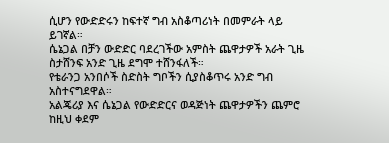ሲሆን የውድድሩን ከፍተኛ ግብ አስቆጣሪነት በመምራት ላይ ይገኛል።
ሴኔጋል በቻን ውድድር ባደረገችው አምስት ጨዋታዎች አራት ጊዜ ስታሸንፍ አንድ ጊዜ ደግሞ ተሸንፋለች።
የቴራንጋ አንበሶች ስድስት ግቦችን ሲያስቆጥሩ አንድ ግብ አስተናግደዋል።
አልጄሪያ እና ሴኔጋል የውድድርና ወዳጅነት ጨዋታዎችን ጨምሮ ከዚህ ቀደም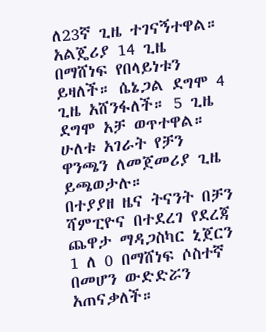ለ23ኛ ጊዜ ተገናኝተዋል።
አልጄሪያ 14 ጊዜ በማሸነፍ የበላይነቱን ይዛለች። ሴኔጋል ደግሞ 4 ጊዜ አሸንፋለች። 5 ጊዜ ደግሞ አቻ ወጥተዋል።
ሁለቱ አገራት የቻን ዋንጫን ለመጀመሪያ ጊዜ ይጫወታሉ።
በተያያዘ ዜና ትናንት በቻን ሻምፒዮና በተደረገ የደረጃ ጨዋታ ማዳጋስካር ኒጀርን 1 ለ 0 በማሸነፍ ሶስተኛ በመሆን ውድድሯን አጠናቃለች።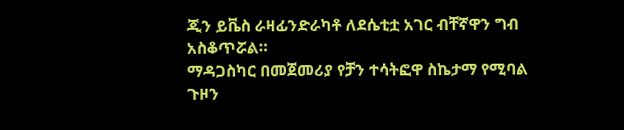ጂን ይቬስ ራዛፊንድራካቶ ለደሴቲቷ አገር ብቸኛዋን ግብ አስቆጥሯል።
ማዳጋስካር በመጀመሪያ የቻን ተሳትፎዋ ስኬታማ የሚባል ጉዞን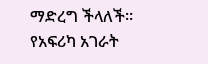ማድረግ ችላለች።
የአፍሪካ አገራት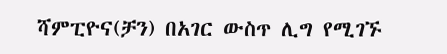ሻምፒዮና(ቻን) በአገር ውስጥ ሊግ የሚገኙ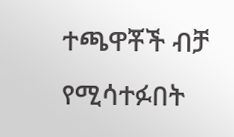ተጫዋቾች ብቻ የሚሳተፉበት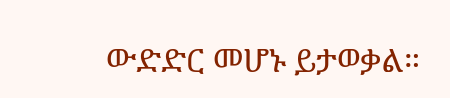ውድድር መሆኑ ይታወቃል።